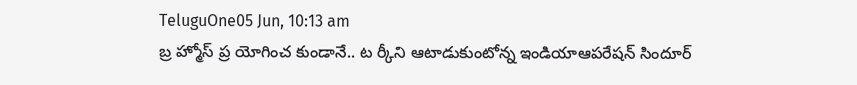TeluguOne05 Jun, 10:13 am
బ్ర హ్మోస్ ప్ర యోగించ కుండానే.. ట ర్కీని ఆటాడుకుంటోన్న ఇండియాఆపరేషన్ సిందూర్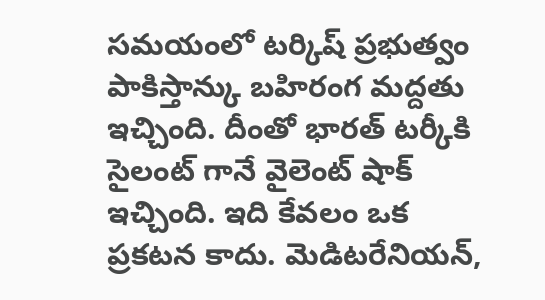సమయంలో టర్కిష్ ప్రభుత్వం పాకిస్తాన్కు బహిరంగ మద్దతు ఇచ్చింది. దీంతో భారత్ టర్కీకి సైలంట్ గానే వైలెంట్ షాక్ ఇచ్చింది. ఇది కేవలం ఒక ప్రకటన కాదు. మెడిటరేనియన్,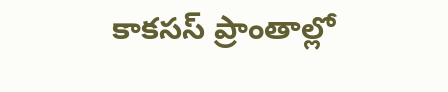కాకసస్ ప్రాంతాల్లో